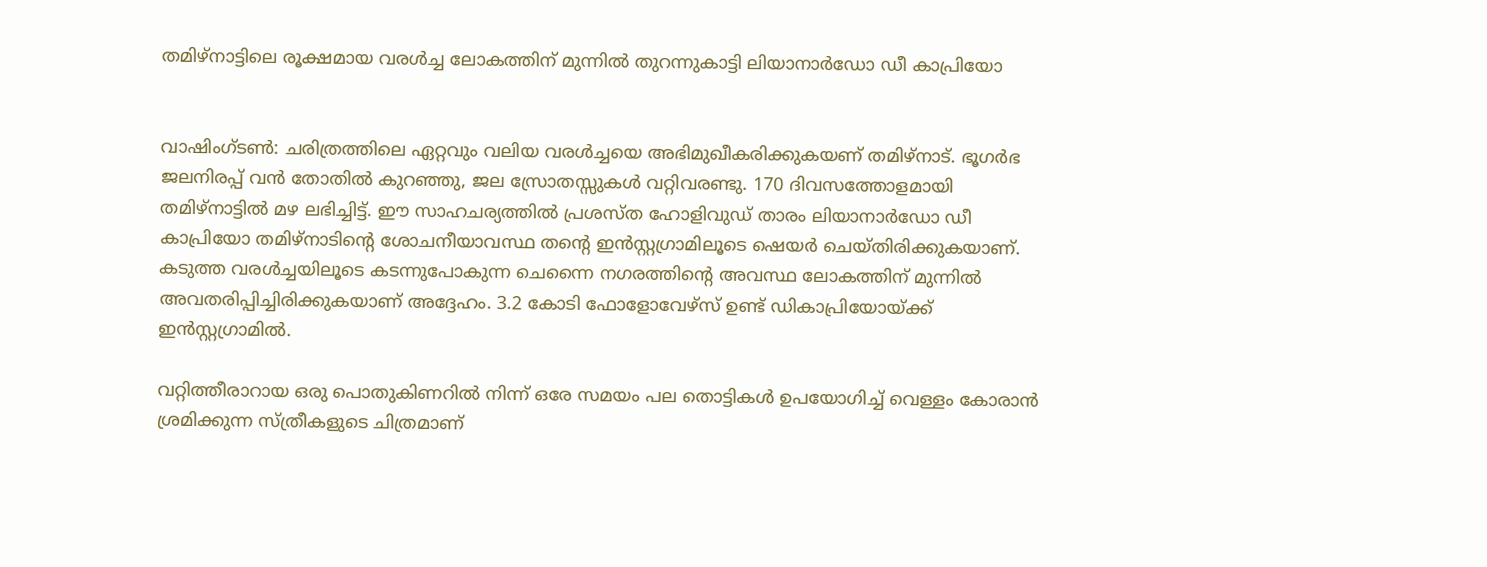തമിഴ്നാട്ടിലെ രൂക്ഷമായ വരൾച്ച ലോകത്തിന് മുന്നില്‍ തുറന്നുകാട്ടി ലിയാനാർഡോ ഡീ കാപ്രിയോ


വാഷിംഗ്ടൺ: ചരിത്രത്തിലെ ഏറ്റവും വലിയ വരൾച്ചയെ അഭിമുഖീകരിക്കുകയണ് തമിഴ്നാട്. ഭൂഗർഭ ജലനിരപ്പ് വൻ തോതിൽ കുറഞ്ഞു, ജല സ്രോതസ്സുകൾ വറ്റിവരണ്ടു. 170 ദിവസത്തോളമായി തമിഴ്നാട്ടിൽ മഴ ലഭിച്ചിട്ട്. ഈ സാഹചര്യത്തിൽ പ്രശസ്ത ഹോളിവുഡ് താരം ലിയാനാർഡോ ഡീ കാപ്രിയോ തമിഴ്നാടിന്റെ ശോചനീയാവസ്ഥ തന്റെ ഇൻസ്റ്റഗ്രാമിലൂടെ ഷെയർ ചെയ്തിരിക്കുകയാണ്. കടുത്ത വരള്‍ച്ചയിലൂടെ കടന്നുപോകുന്ന ചെന്നൈ നഗരത്തിന്റെ അവസ്ഥ ലോകത്തിന് മുന്നില്‍ അവതരിപ്പിച്ചിരിക്കുകയാണ് അദ്ദേഹം. 3.2 കോടി ഫോളോവേഴ്‌സ് ഉണ്ട് ഡികാപ്രിയോയ്ക്ക് ഇന്‍സ്റ്റഗ്രാമില്‍.

വറ്റിത്തീരാറായ ഒരു പൊതുകിണറില്‍ നിന്ന് ഒരേ സമയം പല തൊട്ടികള്‍ ഉപയോഗിച്ച് വെള്ളം കോരാന്‍ ശ്രമിക്കുന്ന സ്ത്രീകളുടെ ചിത്രമാണ്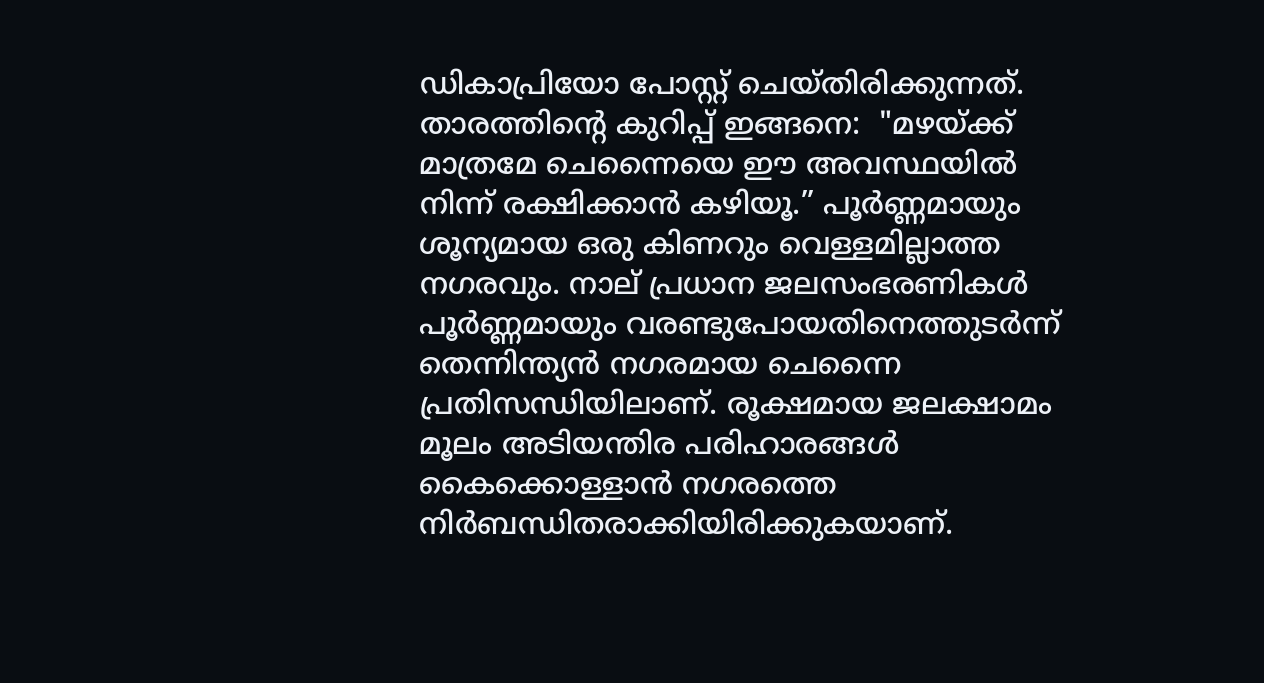ഡികാപ്രിയോ പോസ്റ്റ് ചെയ്തിരിക്കുന്നത്. താരത്തിന്റെ കുറിപ്പ് ഇങ്ങനെ:  "മഴയ്ക്ക് മാത്രമേ ചെന്നൈയെ ഈ അവസ്ഥയിൽ നിന്ന് രക്ഷിക്കാൻ കഴിയൂ.” പൂർണ്ണമായും ശൂന്യമായ ഒരു കിണറും വെള്ളമില്ലാത്ത നഗരവും. നാല് പ്രധാന ജലസംഭരണികൾ പൂർണ്ണമായും വരണ്ടുപോയതിനെത്തുടർന്ന് തെന്നിന്ത്യൻ നഗരമായ ചെന്നൈ പ്രതിസന്ധിയിലാണ്. രൂക്ഷമായ ജലക്ഷാമം മൂലം അടിയന്തിര പരിഹാരങ്ങൾ കൈക്കൊള്ളാൻ നഗരത്തെ നിർബന്ധിതരാക്കിയിരിക്കുകയാണ്.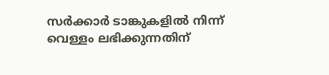സർക്കാർ ടാങ്കുകളിൽ നിന്ന് വെള്ളം ലഭിക്കുന്നതിന്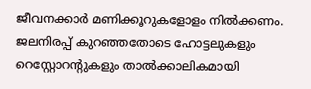ജീവനക്കാർ മണിക്കൂറുകളോളം നിൽക്കണം. ജലനിരപ്പ് കുറഞ്ഞതോടെ ഹോട്ടലുകളും റെസ്റ്റോറന്റുകളും താൽക്കാലികമായി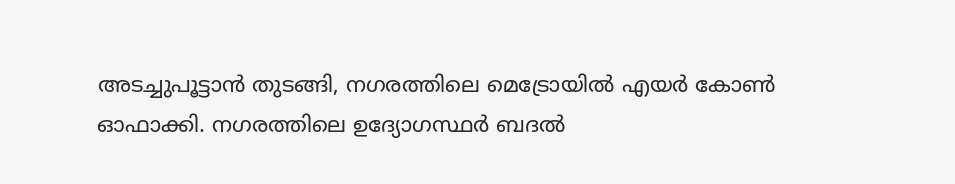അടച്ചുപൂട്ടാൻ തുടങ്ങി, നഗരത്തിലെ മെട്രോയിൽ എയർ കോൺ ഓഫാക്കി. നഗരത്തിലെ ഉദ്യോഗസ്ഥർ ബദൽ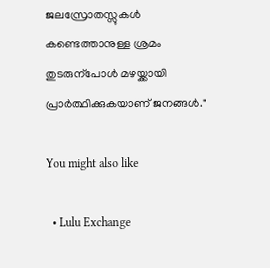ജലസ്രോതസ്സുകൾ കണ്ടെത്താനുള്ള ശ്രമം തുടരുന്പോൾ മഴയ്ക്കായി പ്രാർത്ഥിക്കുകയാണ് ജനങ്ങൾ."

You might also like

  • Lulu Exchange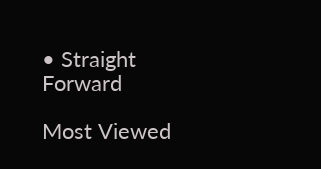• Straight Forward

Most Viewed